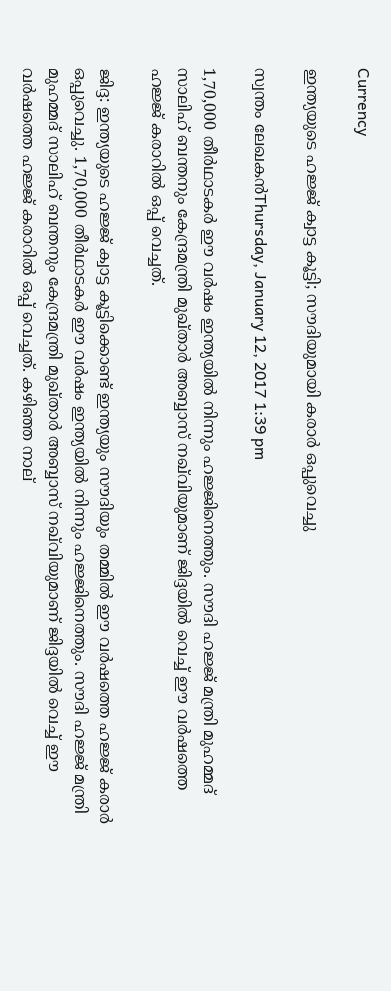Currency

ഇന്ത്യയുടെ ഹജ്ജ് ക്വാട്ട കൂട്ടി; സൗദിയുമായി കരാര്‍ ഒപ്പുവെച്ചു

സ്വന്തം ലേഖകന്‍Thursday, January 12, 2017 1:39 pm

1,70,000 തീര്‍ഥാടകര്‍ ഈ വര്‍ഷം ഇന്ത്യയില്‍ നിന്നും ഹജ്ജിനെത്തും. സൗദി ഹജ്ജ് മന്ത്രി മുഹമ്മദ് സാലിഹ് ബന്തനും കേന്ദ്രമന്ത്രി മുഖ്താര്‍ അബ്ബാസ് നഖ്‌വിയുമാണ് ജിദ്ദയില്‍ വെച്ച് ഈ വര്‍ഷത്തെ ഹജ്ജ് കരാറില്‍ ഒപ്പ് വെച്ചത്.

ജിദ്ദ: ഇന്ത്യയുടെ ഹജ്ജ് ക്വാട്ട കൂട്ടിക്കൊണ്ട് ഇന്ത്യയും സൗദിയും തമ്മില്‍ ഈ വര്‍ഷത്തെ ഹജ്ജ് കരാര്‍ ഒപ്പുവെച്ചു. 1,70,000 തീര്‍ഥാടകര്‍ ഈ വര്‍ഷം ഇന്ത്യയില്‍ നിന്നും ഹജ്ജിനെത്തും. സൗദി ഹജ്ജ് മന്ത്രി മുഹമ്മദ് സാലിഹ് ബന്തനും കേന്ദ്രമന്ത്രി മുഖ്താര്‍ അബ്ബാസ് നഖ്‌വിയുമാണ് ജിദ്ദയില്‍ വെച്ച് ഈ വര്‍ഷത്തെ ഹജ്ജ് കരാറില്‍ ഒപ്പ് വെച്ചത്. കഴിഞ്ഞ നാല്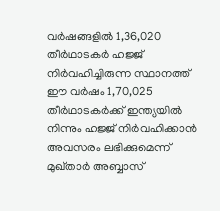വര്‍ഷങ്ങളില്‍ 1,36,020 തീര്‍ഥാടകര്‍ ഹജ്ജ് നിര്‍വഹിച്ചിരുന്ന സ്ഥാനത്ത് ഈ വര്‍ഷം 1,70,025 തീര്‍ഥാടകര്‍ക്ക് ഇന്ത്യയില്‍ നിന്നും ഹജ്ജ് നിര്‍വഹിക്കാന്‍ അവസരം ലഭിക്കുമെന്ന് മുഖ്താര്‍ അബ്ബാസ്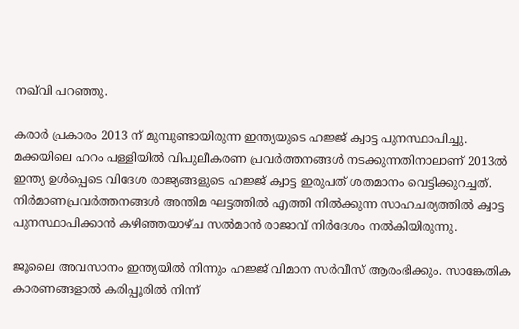നഖ്‌വി പറഞ്ഞു.

കരാര്‍ പ്രകാരം 2013 ന് മുമ്പുണ്ടായിരുന്ന ഇന്ത്യയുടെ ഹജ്ജ് ക്വാട്ട പുനസ്ഥാപിച്ചു. മക്കയിലെ ഹറം പള്ളിയില്‍ വിപുലീകരണ പ്രവര്‍ത്തനങ്ങള്‍ നടക്കുന്നതിനാലാണ് 2013ല്‍ ഇന്ത്യ ഉള്‍പ്പെടെ വിദേശ രാജ്യങ്ങളുടെ ഹജ്ജ് ക്വാട്ട ഇരുപത് ശതമാനം വെട്ടിക്കുറച്ചത്. നിര്‍മാണപ്രവര്‍ത്തനങ്ങള്‍ അന്തിമ ഘട്ടത്തില്‍ എത്തി നില്‍ക്കുന്ന സാഹചര്യത്തില്‍ ക്വാട്ട പുനസ്ഥാപിക്കാന്‍ കഴിഞ്ഞയാഴ്ച സല്‍മാന്‍ രാജാവ് നിര്‍ദേശം നല്‍കിയിരുന്നു.

ജൂലൈ അവസാനം ഇന്ത്യയില്‍ നിന്നും ഹജ്ജ് വിമാന സര്‍വീസ് ആരംഭിക്കും. സാങ്കേതിക കാരണങ്ങളാല്‍ കരിപ്പൂരില്‍ നിന്ന്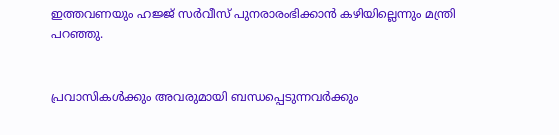ഇത്തവണയും ഹജ്ജ് സര്‍വീസ് പുനരാരംഭിക്കാന്‍ കഴിയില്ലെന്നും മന്ത്രി പറഞ്ഞു.


പ്രവാസികൾക്കും അവരുമായി ബന്ധപ്പെടുന്നവർക്കും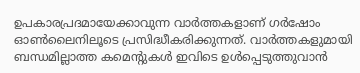ഉപകാരപ്രദമായേക്കാവുന്ന വാർത്തകളാണ് ഗർഷോം ഓൺലൈനിലൂടെ പ്രസിദ്ധീകരിക്കുന്നത്. വാർത്തകളുമായി ബന്ധമില്ലാത്ത കമെന്റുകൾ ഇവിടെ ഉൾപ്പെടുത്തുവാൻ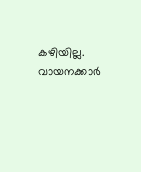കഴിയില്ല. വായനക്കാർ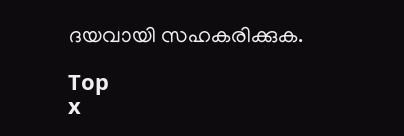ദയവായി സഹകരിക്കുക.

Top
x